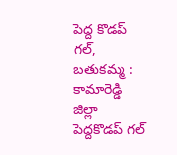పెద్ద కొడప్ గల్, బతుకమ్మ : కామారెడ్డి జిల్లా పెద్దకొడప్ గల్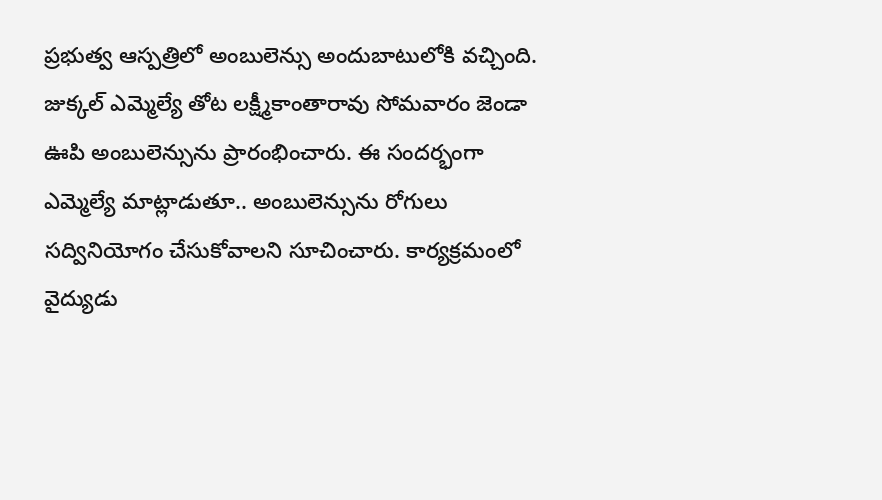ప్రభుత్వ ఆస్పత్రిలో అంబులెన్సు అందుబాటులోకి వచ్చింది. జుక్కల్ ఎమ్మెల్యే తోట లక్ష్మీకాంతారావు సోమవారం జెండా ఊపి అంబులెన్సును ప్రారంభించారు. ఈ సందర్భంగా ఎమ్మెల్యే మాట్లాడుతూ.. అంబులెన్సును రోగులు సద్వినియోగం చేసుకోవాలని సూచించారు. కార్యక్రమంలో వైద్యుడు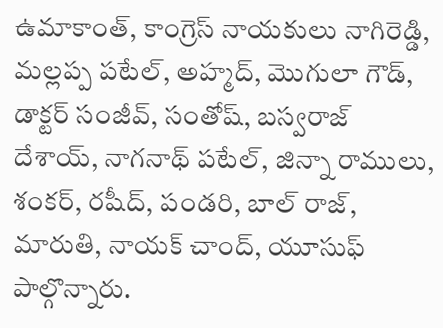ఉమాకాంత్, కాంగ్రెస్ నాయకులు నాగిరెడ్డి, మల్లప్ప పటేల్, అహ్మద్, మొగులా గౌడ్, డాక్టర్ సంజీవ్, సంతోష్, బస్వరాజ్ దేశాయ్, నాగనాథ్ పటేల్, జిన్నా రాములు, శంకర్, రషీద్, పండరి, బాల్ రాజ్, మారుతి, నాయక్ చాంద్, యూసుఫ్ పాల్గొన్నారు.